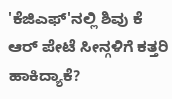'ಕೆಜಿಎಫ್'ನಲ್ಲಿ ಶಿವು ಕೆ ಆರ್ ಪೇಟೆ ಸೀನ್ಗಳಿಗೆ ಕತ್ತರಿ ಹಾಕಿದ್ಯಾಕೆ?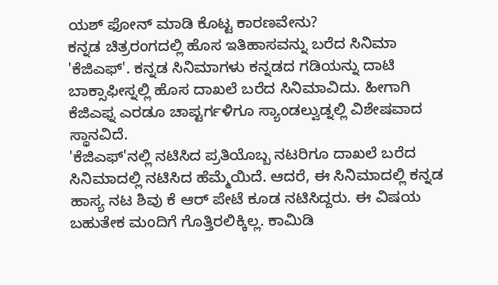ಯಶ್ ಫೋನ್ ಮಾಡಿ ಕೊಟ್ಟ ಕಾರಣವೇನು?
ಕನ್ನಡ ಚಿತ್ರರಂಗದಲ್ಲಿ ಹೊಸ ಇತಿಹಾಸವನ್ನು ಬರೆದ ಸಿನಿಮಾ 'ಕೆಜಿಎಫ್'. ಕನ್ನಡ ಸಿನಿಮಾಗಳು ಕನ್ನಡದ ಗಡಿಯನ್ನು ದಾಟಿ ಬಾಕ್ಸಾಫೀಸ್ನಲ್ಲಿ ಹೊಸ ದಾಖಲೆ ಬರೆದ ಸಿನಿಮಾವಿದು. ಹೀಗಾಗಿ ಕೆಜಿಎಫ್ನ ಎರಡೂ ಚಾಪ್ಟರ್ಗಳಿಗೂ ಸ್ಯಾಂಡಲ್ವುಡ್ನಲ್ಲಿ ವಿಶೇಷವಾದ ಸ್ಥಾನವಿದೆ.
'ಕೆಜಿಎಫ್'ನಲ್ಲಿ ನಟಿಸಿದ ಪ್ರತಿಯೊಬ್ಬ ನಟರಿಗೂ ದಾಖಲೆ ಬರೆದ ಸಿನಿಮಾದಲ್ಲಿ ನಟಿಸಿದ ಹೆಮ್ಮೆಯಿದೆ. ಆದರೆ, ಈ ಸಿನಿಮಾದಲ್ಲಿ ಕನ್ನಡ ಹಾಸ್ಯ ನಟ ಶಿವು ಕೆ ಆರ್ ಪೇಟೆ ಕೂಡ ನಟಿಸಿದ್ದರು. ಈ ವಿಷಯ ಬಹುತೇಕ ಮಂದಿಗೆ ಗೊತ್ತಿರಲಿಕ್ಕಿಲ್ಲ. ಕಾಮಿಡಿ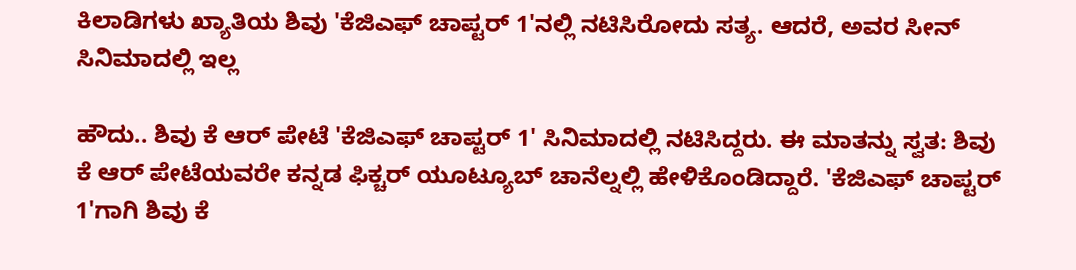ಕಿಲಾಡಿಗಳು ಖ್ಯಾತಿಯ ಶಿವು 'ಕೆಜಿಎಫ್ ಚಾಪ್ಟರ್ 1'ನಲ್ಲಿ ನಟಿಸಿರೋದು ಸತ್ಯ. ಆದರೆ, ಅವರ ಸೀನ್ ಸಿನಿಮಾದಲ್ಲಿ ಇಲ್ಲ

ಹೌದು.. ಶಿವು ಕೆ ಆರ್ ಪೇಟೆ 'ಕೆಜಿಎಫ್ ಚಾಪ್ಟರ್ 1' ಸಿನಿಮಾದಲ್ಲಿ ನಟಿಸಿದ್ದರು. ಈ ಮಾತನ್ನು ಸ್ವತ: ಶಿವು ಕೆ ಆರ್ ಪೇಟೆಯವರೇ ಕನ್ನಡ ಫಿಕ್ಚರ್ ಯೂಟ್ಯೂಬ್ ಚಾನೆಲ್ನಲ್ಲಿ ಹೇಳಿಕೊಂಡಿದ್ದಾರೆ. 'ಕೆಜಿಎಫ್ ಚಾಪ್ಟರ್ 1'ಗಾಗಿ ಶಿವು ಕೆ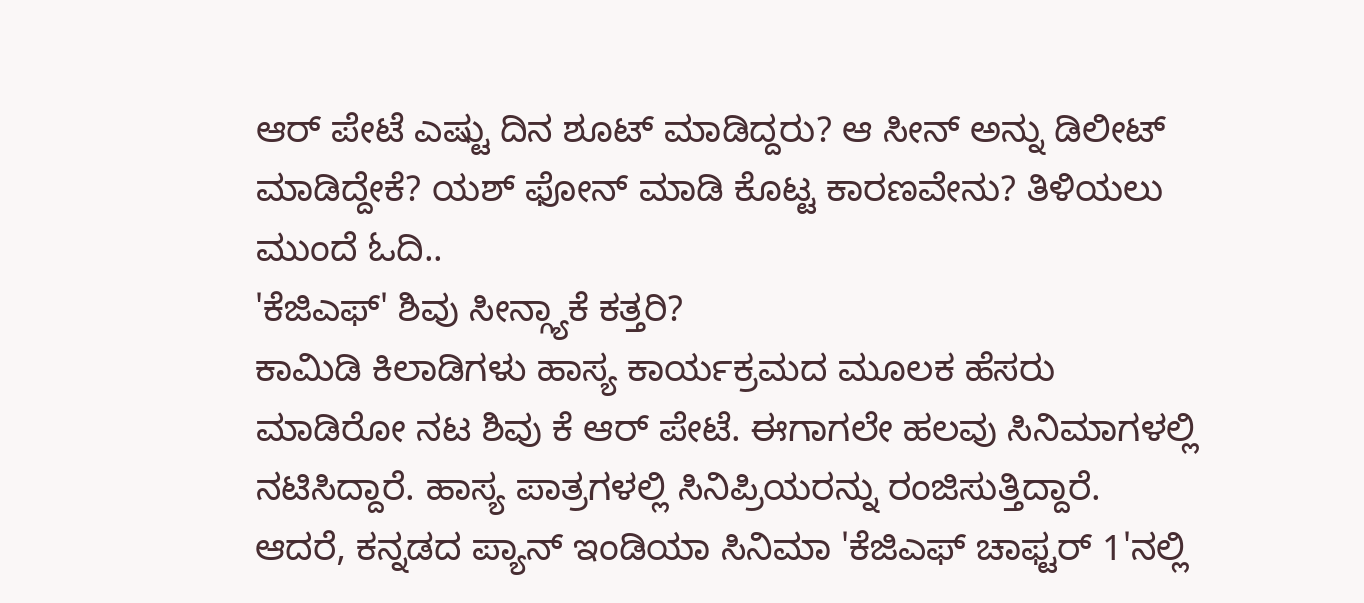ಆರ್ ಪೇಟೆ ಎಷ್ಟು ದಿನ ಶೂಟ್ ಮಾಡಿದ್ದರು? ಆ ಸೀನ್ ಅನ್ನು ಡಿಲೀಟ್ ಮಾಡಿದ್ದೇಕೆ? ಯಶ್ ಫೋನ್ ಮಾಡಿ ಕೊಟ್ಟ ಕಾರಣವೇನು? ತಿಳಿಯಲು ಮುಂದೆ ಓದಿ..
'ಕೆಜಿಎಫ್' ಶಿವು ಸೀನ್ಗ್ಯಾಕೆ ಕತ್ತರಿ?
ಕಾಮಿಡಿ ಕಿಲಾಡಿಗಳು ಹಾಸ್ಯ ಕಾರ್ಯಕ್ರಮದ ಮೂಲಕ ಹೆಸರು ಮಾಡಿರೋ ನಟ ಶಿವು ಕೆ ಆರ್ ಪೇಟೆ. ಈಗಾಗಲೇ ಹಲವು ಸಿನಿಮಾಗಳಲ್ಲಿ ನಟಿಸಿದ್ದಾರೆ. ಹಾಸ್ಯ ಪಾತ್ರಗಳಲ್ಲಿ ಸಿನಿಪ್ರಿಯರನ್ನು ರಂಜಿಸುತ್ತಿದ್ದಾರೆ. ಆದರೆ, ಕನ್ನಡದ ಪ್ಯಾನ್ ಇಂಡಿಯಾ ಸಿನಿಮಾ 'ಕೆಜಿಎಫ್ ಚಾಫ್ಟರ್ 1'ನಲ್ಲಿ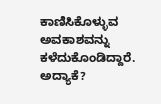ಕಾಣಿಸಿಕೊಳ್ಳುವ ಅವಕಾಶವನ್ನು ಕಳೆದುಕೊಂಡಿದ್ದಾರೆ. ಅದ್ಯಾಕೆ?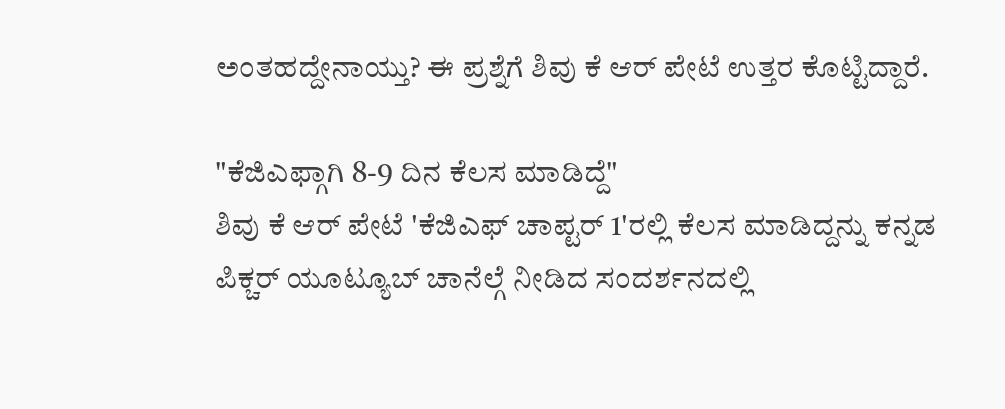ಅಂತಹದ್ದೇನಾಯ್ತು? ಈ ಪ್ರಶ್ನೆಗೆ ಶಿವು ಕೆ ಆರ್ ಪೇಟೆ ಉತ್ತರ ಕೊಟ್ಟಿದ್ದಾರೆ.

"ಕೆಜಿಎಫ್ಗಾಗಿ 8-9 ದಿನ ಕೆಲಸ ಮಾಡಿದ್ದೆ"
ಶಿವು ಕೆ ಆರ್ ಪೇಟೆ 'ಕೆಜಿಎಫ್ ಚಾಪ್ಟರ್ 1'ರಲ್ಲಿ ಕೆಲಸ ಮಾಡಿದ್ದನ್ನು ಕನ್ನಡ ಪಿಕ್ಚರ್ ಯೂಟ್ಯೂಬ್ ಚಾನೆಲ್ಗೆ ನೀಡಿದ ಸಂದರ್ಶನದಲ್ಲಿ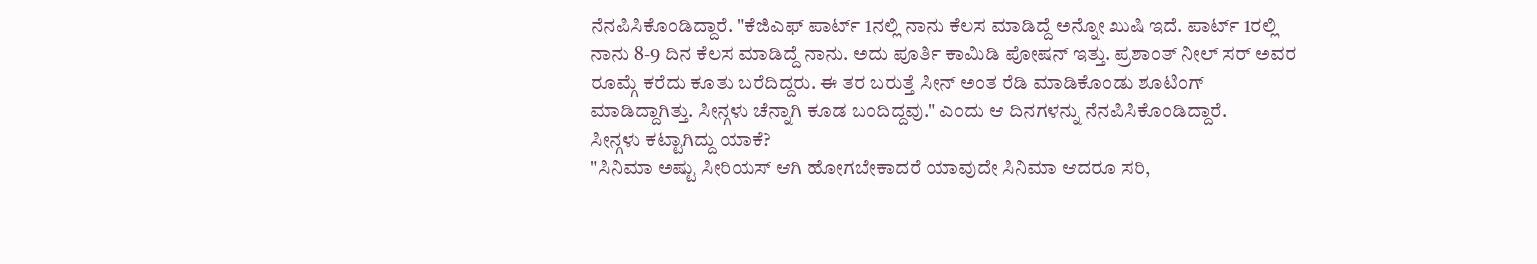ನೆನಪಿಸಿಕೊಂಡಿದ್ದಾರೆ. "ಕೆಜಿಎಫ್ ಪಾರ್ಟ್ 1ನಲ್ಲಿ ನಾನು ಕೆಲಸ ಮಾಡಿದ್ದೆ ಅನ್ನೋ ಖುಷಿ ಇದೆ. ಪಾರ್ಟ್ 1ರಲ್ಲಿ ನಾನು 8-9 ದಿನ ಕೆಲಸ ಮಾಡಿದ್ದೆ ನಾನು. ಅದು ಪೂರ್ತಿ ಕಾಮಿಡಿ ಪೋಷನ್ ಇತ್ತು. ಪ್ರಶಾಂತ್ ನೀಲ್ ಸರ್ ಅವರ ರೂಮ್ಗೆ ಕರೆದು ಕೂತು ಬರೆದಿದ್ದರು. ಈ ತರ ಬರುತ್ತೆ ಸೀನ್ ಅಂತ ರೆಡಿ ಮಾಡಿಕೊಂಡು ಶೂಟಿಂಗ್ ಮಾಡಿದ್ದಾಗಿತ್ತು. ಸೀನ್ಗಳು ಚೆನ್ನಾಗಿ ಕೂಡ ಬಂದಿದ್ದವು." ಎಂದು ಆ ದಿನಗಳನ್ನು ನೆನಪಿಸಿಕೊಂಡಿದ್ದಾರೆ.
ಸೀನ್ಗಳು ಕಟ್ಟಾಗಿದ್ದು ಯಾಕೆ?
"ಸಿನಿಮಾ ಅಷ್ಟು ಸೀರಿಯಸ್ ಆಗಿ ಹೋಗಬೇಕಾದರೆ ಯಾವುದೇ ಸಿನಿಮಾ ಆದರೂ ಸರಿ,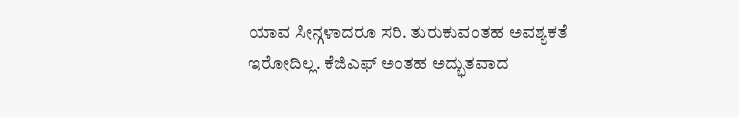ಯಾವ ಸೀನ್ಗಳಾದರೂ ಸರಿ. ತುರುಕುವಂತಹ ಅವಶ್ಯಕತೆ ಇರೋದಿಲ್ಲ. ಕೆಜಿಎಫ್ ಅಂತಹ ಅದ್ಭುತವಾದ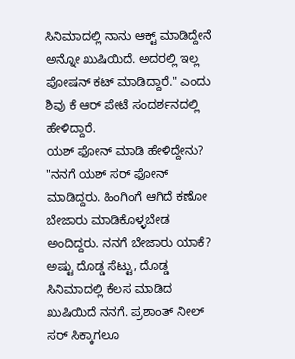ಸಿನಿಮಾದಲ್ಲಿ ನಾನು ಆಕ್ಟ್ ಮಾಡಿದ್ದೇನೆ ಅನ್ನೋ ಖುಷಿಯಿದೆ. ಅದರಲ್ಲಿ ಇಲ್ಲ ಪೋಷನ್ ಕಟ್ ಮಾಡಿದ್ದಾರೆ." ಎಂದು ಶಿವು ಕೆ ಆರ್ ಪೇಟೆ ಸಂದರ್ಶನದಲ್ಲಿ ಹೇಳಿದ್ದಾರೆ.
ಯಶ್ ಫೋನ್ ಮಾಡಿ ಹೇಳಿದ್ದೇನು?
"ನನಗೆ ಯಶ್ ಸರ್ ಫೋನ್ ಮಾಡಿದ್ದರು. ಹಿಂಗಿಂಗೆ ಆಗಿದೆ ಕಣೋ ಬೇಜಾರು ಮಾಡಿಕೊಳ್ಳಬೇಡ ಅಂದಿದ್ದರು. ನನಗೆ ಬೇಜಾರು ಯಾಕೆ? ಅಷ್ಟು ದೊಡ್ಡ ಸೆಟ್ಟು, ದೊಡ್ಡ ಸಿನಿಮಾದಲ್ಲಿ ಕೆಲಸ ಮಾಡಿದ ಖುಷಿಯಿದೆ ನನಗೆ. ಪ್ರಶಾಂತ್ ನೀಲ್ ಸರ್ ಸಿಕ್ಕಾಗಲೂ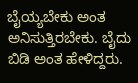ಬೈಯ್ಯಬೇಕು ಅಂತ ಅನಿಸುತ್ತಿರಬೇಕು. ಬೈದು ಬಿಡಿ ಅಂತ ಹೇಳಿದ್ದರು.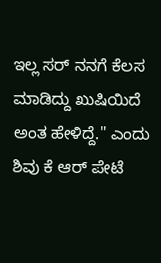ಇಲ್ಲ ಸರ್ ನನಗೆ ಕೆಲಸ ಮಾಡಿದ್ದು ಖುಷಿಯಿದೆ ಅಂತ ಹೇಳಿದ್ದೆ." ಎಂದು ಶಿವು ಕೆ ಆರ್ ಪೇಟೆ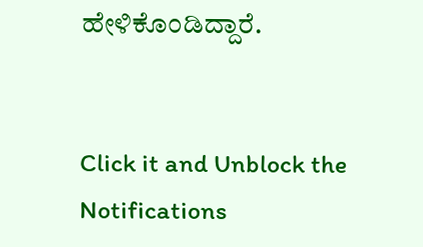ಹೇಳಿಕೊಂಡಿದ್ದಾರೆ.


Click it and Unblock the Notifications